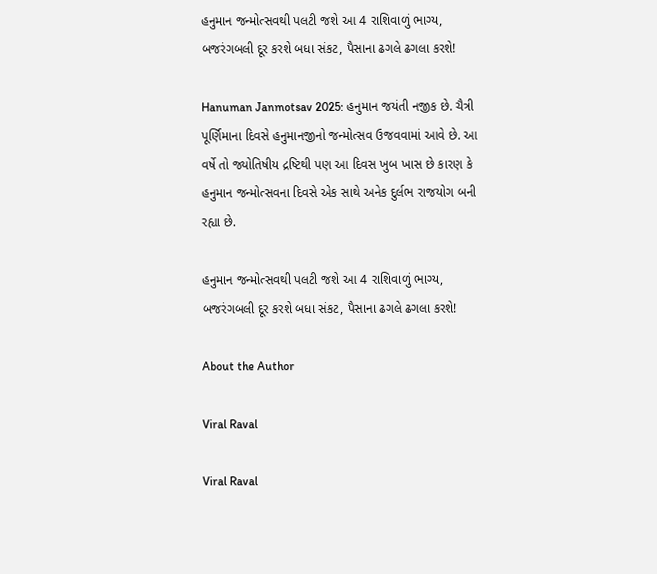હનુમાન જન્મોત્સવથી પલટી જશે આ 4 રાશિવાળું ભાગ્ય, બજરંગબલી દૂર કરશે બધા સંકટ, પૈસાના ઢગલે ઢગલા કરશે!

Hanuman Janmotsav 2025: હનુમાન જયંતી નજીક છે. ચૈત્રી પૂર્ણિમાના દિવસે હનુમાનજીનો જન્મોત્સવ ઉજવવામાં આવે છે. આ વર્ષે તો જ્યોતિષીય દ્રષ્ટિથી પણ આ દિવસ ખુબ ખાસ છે કારણ કે હનુમાન જન્મોત્સવના દિવસે એક સાથે અનેક દુર્લભ રાજયોગ બની રહ્યા છે.

હનુમાન જન્મોત્સવથી પલટી જશે આ 4 રાશિવાળું ભાગ્ય, બજરંગબલી દૂર કરશે બધા સંકટ, પૈસાના ઢગલે ઢગલા કરશે!

About the Author

Viral Raval

Viral Raval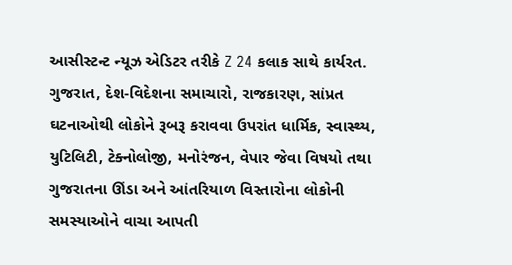આસીસ્ટન્ટ ન્યૂઝ એડિટર તરીકે Z 24 કલાક સાથે કાર્યરત. ગુજરાત, દેશ-વિદેશના સમાચારો, રાજકારણ, સાંપ્રત ઘટનાઓથી લોકોને રૂબરૂ કરાવવા ઉપરાંત ધાર્મિક, સ્વાસ્થ્ય, યુટિલિટી, ટેક્નોલોજી, મનોરંજન, વેપાર જેવા વિષયો તથા ગુજરાતના ઊંડા અને આંતરિયાળ વિસ્તારોના લોકોની સમસ્યાઓને વાચા આપતી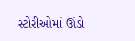સ્ટોરીઓમાં ઊંડો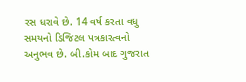રસ ધરાવે છે. 14 વર્ષ કરતા વધુ સમયનો ડિજિટલ પત્રકારત્વનો અનુભવ છે. બી.કોમ બાદ ગુજરાત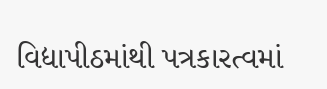વિદ્યાપીઠમાંથી પત્રકારત્વમાં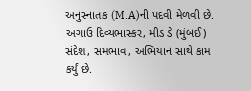અનુસ્નાતક (M.A)ની પદવી મેળવી છે. અગાઉ દિવ્યભાસ્કર, મીડ ડે (મુંબઈ) સંદેશ, સમભાવ, અભિયાન સાથે કામ કર્યું છે.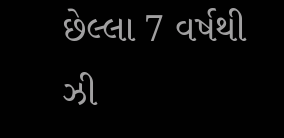છેલ્લા 7 વર્ષથી ઝી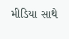મીડિયા સાથે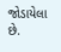જોડાયેલા છે.